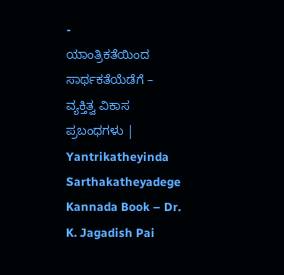-
ಯಾಂತ್ರಿಕತೆಯಿಂದ ಸಾರ್ಥಕತೆಯೆಡೆಗೆ – ವ್ಯಕ್ತಿತ್ವ ವಿಕಾಸ ಪ್ರಬಂಧಗಳು | Yantrikatheyinda Sarthakatheyadege Kannada Book – Dr. K. Jagadish Pai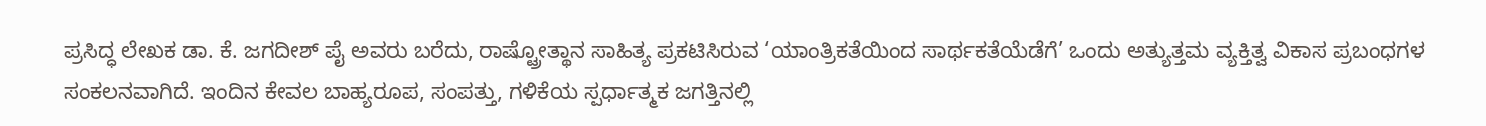ಪ್ರಸಿದ್ಧ ಲೇಖಕ ಡಾ. ಕೆ. ಜಗದೀಶ್ ಪೈ ಅವರು ಬರೆದು, ರಾಷ್ಟ್ರೋತ್ಥಾನ ಸಾಹಿತ್ಯ ಪ್ರಕಟಿಸಿರುವ ‘ಯಾಂತ್ರಿಕತೆಯಿಂದ ಸಾರ್ಥಕತೆಯೆಡೆಗೆ’ ಒಂದು ಅತ್ಯುತ್ತಮ ವ್ಯಕ್ತಿತ್ವ ವಿಕಾಸ ಪ್ರಬಂಧಗಳ ಸಂಕಲನವಾಗಿದೆ. ಇಂದಿನ ಕೇವಲ ಬಾಹ್ಯರೂಪ, ಸಂಪತ್ತು, ಗಳಿಕೆಯ ಸ್ಪರ್ಧಾತ್ಮಕ ಜಗತ್ತಿನಲ್ಲಿ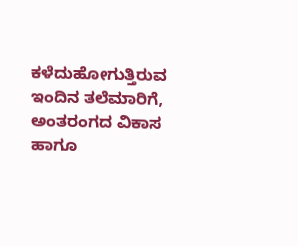ಕಳೆದುಹೋಗುತ್ತಿರುವ ಇಂದಿನ ತಲೆಮಾರಿಗೆ, ಅಂತರಂಗದ ವಿಕಾಸ ಹಾಗೂ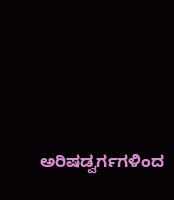ಅರಿಷಡ್ವರ್ಗಗಳಿಂದ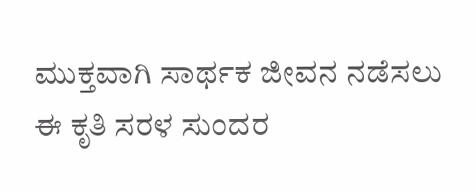ಮುಕ್ತವಾಗಿ ಸಾರ್ಥಕ ಜೀವನ ನಡೆಸಲು ಈ ಕೃತಿ ಸರಳ ಸುಂದರ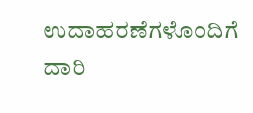ಉದಾಹರಣೆಗಳೊಂದಿಗೆ ದಾರಿ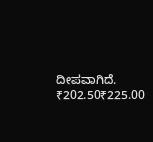ದೀಪವಾಗಿದೆ.
₹202.50₹225.00